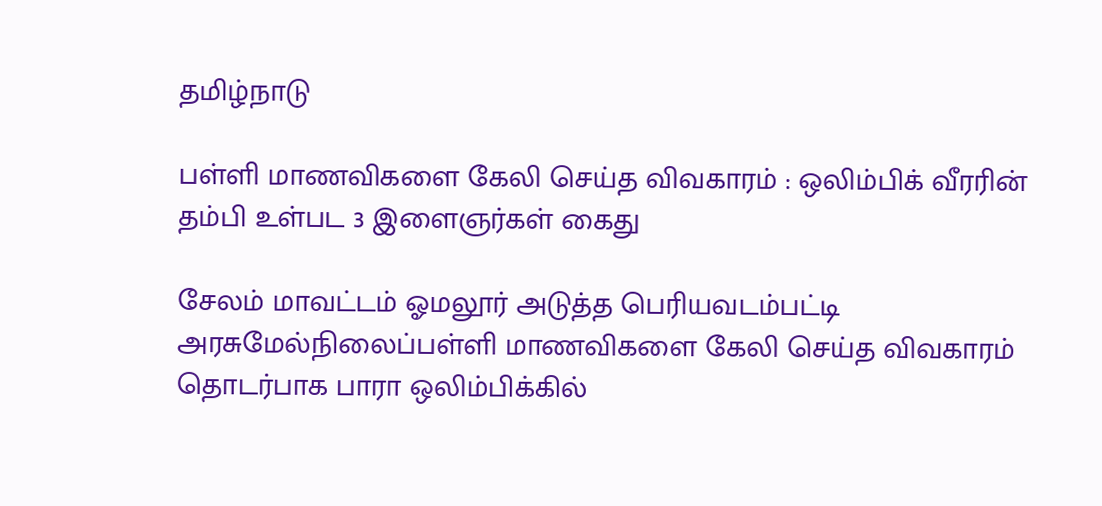தமிழ்நாடு

பள்ளி மாணவிகளை கேலி செய்த விவகாரம் : ஒலிம்பிக் வீரரின் தம்பி உள்பட 3 இளைஞர்கள் கைது

சேலம் மாவட்டம் ஓமலூர் அடுத்த பெரியவடம்பட்டி அரசுமேல்நிலைப்பள்ளி மாணவிகளை கேலி செய்த விவகாரம் தொடர்பாக பாரா ஒலிம்பிக்கில்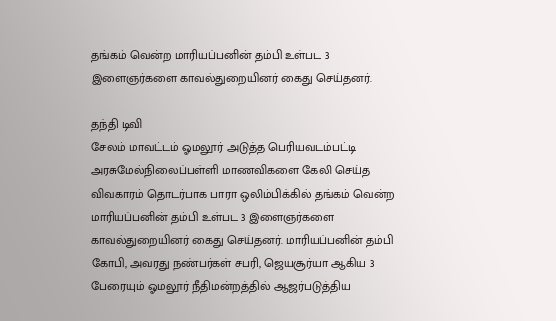தங்கம் வென்ற மாரியப்பனின் தம்பி உள்பட 3 இளைஞர்களை காவல்துறையினர் கைது செய்தனர்.

தந்தி டிவி
சேலம் மாவட்டம் ஓமலூர் அடுத்த பெரியவடம்பட்டி அரசுமேல்நிலைப்பள்ளி மாணவிகளை கேலி செய்த விவகாரம் தொடர்பாக பாரா ஒலிம்பிக்கில் தங்கம் வென்ற மாரியப்பனின் தம்பி உள்பட 3 இளைஞர்களை காவல்துறையினர் கைது செய்தனர். மாரியப்பனின் தம்பி கோபி, அவரது நண்பர்கள் சபரி, ஜெயசூர்யா ஆகிய 3 பேரையும் ஓமலூர் நீதிமன்றத்தில் ஆஜர்படுத்திய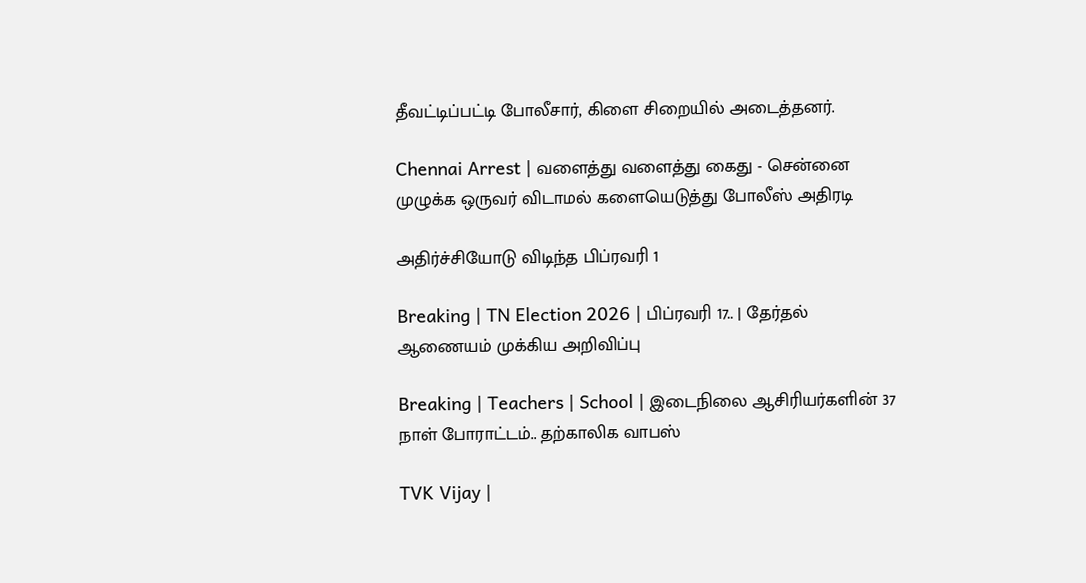தீவட்டிப்பட்டி போலீசார், கிளை சிறையில் அடைத்தனர்.

Chennai Arrest | வளைத்து வளைத்து கைது - சென்னை முழுக்க ஒருவர் விடாமல் களையெடுத்து போலீஸ் அதிரடி

அதிர்ச்சியோடு விடிந்த பிப்ரவரி 1

Breaking | TN Election 2026 | பிப்ரவரி 17.. | தேர்தல் ஆணையம் முக்கிய அறிவிப்பு

Breaking | Teachers | School | இடைநிலை ஆசிரியர்களின் 37 நாள் போராட்டம்.. தற்காலிக வாபஸ்

TVK Vijay |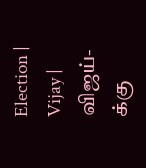Election | Vijay | விஜய்-க்கு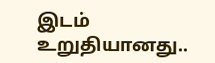இடம் உறுதியானது..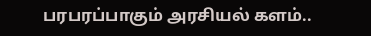பரபரப்பாகும் அரசியல் களம்..